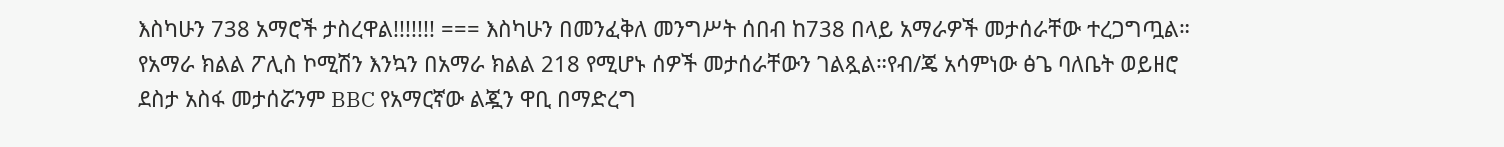እስካሁን 738 አማሮች ታስረዋል!!!!!!! === እስካሁን በመንፈቅለ መንግሥት ሰበብ ከ738 በላይ አማራዎች መታሰራቸው ተረጋግጧል። የአማራ ክልል ፖሊስ ኮሚሽን እንኳን በአማራ ክልል 218 የሚሆኑ ሰዎች መታሰራቸውን ገልጿል።የብ/ጄ አሳምነው ፅጌ ባለቤት ወይዘሮ ደስታ አስፋ መታሰሯንም BBC የአማርኛው ልጇን ዋቢ በማድረግ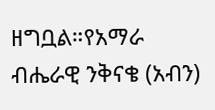ዘግቧል።የአማራ ብሔራዊ ንቅናቄ (አብን)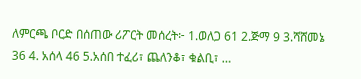ለምርጫ ቦርድ በሰጠው ሪፖርት መሰረት፦ 1.ወለጋ 61 2.ጅማ 9 3.ሻሸመኔ 36 4. አሰላ 46 5.አሰበ ተፈሪ፣ ጨለንቆ፣ ቁልቢ፣ …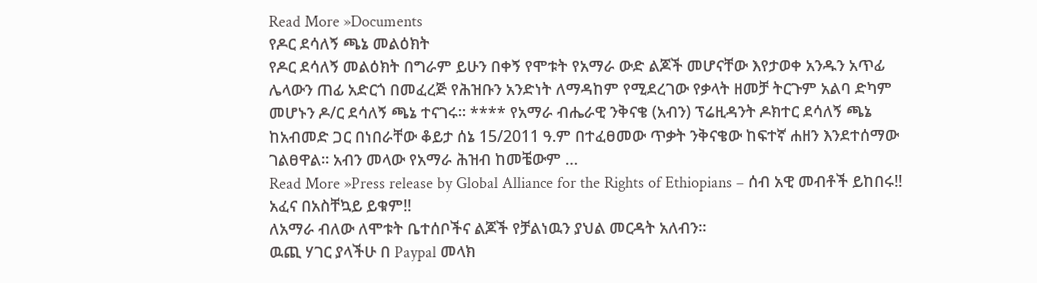Read More »Documents
የዶር ደሳለኝ ጫኔ መልዕክት
የዶር ደሳለኝ መልዕክት በግራም ይሁን በቀኝ የሞቱት የአማራ ውድ ልጆች መሆናቸው እየታወቀ አንዱን አጥፊ ሌላውን ጠፊ አድርጎ በመፈረጅ የሕዝቡን አንድነት ለማዳከም የሚደረገው የቃላት ዘመቻ ትርጉም አልባ ድካም መሆኑን ዶ/ር ደሳለኝ ጫኔ ተናገሩ። **** የአማራ ብሔራዊ ንቅናቄ (አብን) ፕሬዚዳንት ዶክተር ደሳለኝ ጫኔ ከአብመድ ጋር በነበራቸው ቆይታ ሰኔ 15/2011 ዓ.ም በተፈፀመው ጥቃት ንቅናቄው ከፍተኛ ሐዘን እንደተሰማው ገልፀዋል፡፡ አብን መላው የአማራ ሕዝብ ከመቼውም …
Read More »Press release by Global Alliance for the Rights of Ethiopians – ሰብ አዊ መብቶች ይከበሩ!! አፈና በአስቸኳይ ይቁም!!
ለአማራ ብለው ለሞቱት ቤተሰቦችና ልጆች የቻልነዉን ያህል መርዳት አለብን።
ዉጪ ሃገር ያላችሁ በ Paypal መላክ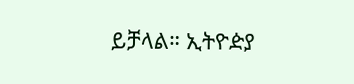ይቻላል። ኢትዮዽያ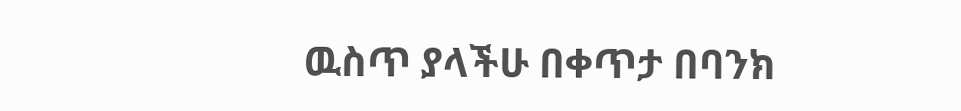ዉስጥ ያላችሁ በቀጥታ በባንክ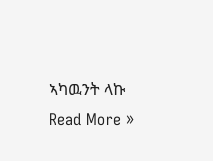ኣካዉንት ላኩ
Read More »